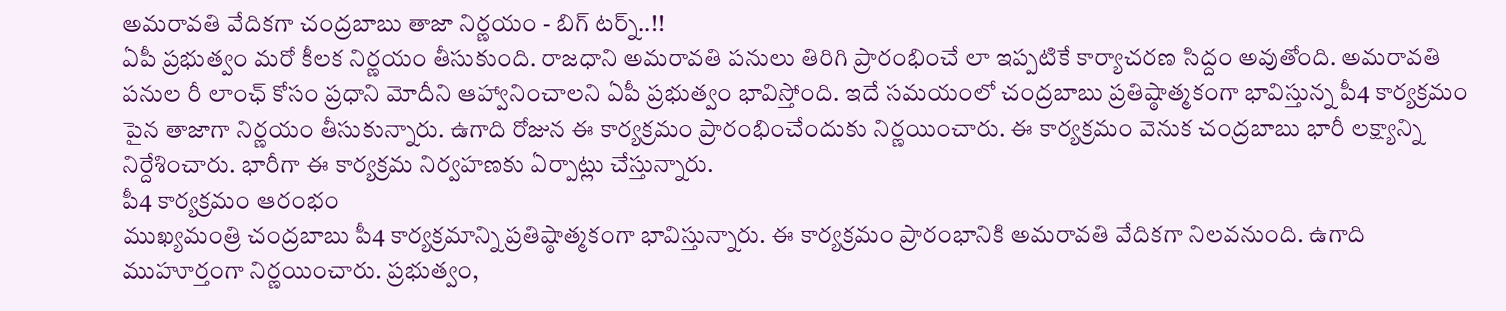అమరావతి వేదికగా చంద్రబాబు తాజా నిర్ణయం - బిగ్ టర్న్..!!
ఏపీ ప్రభుత్వం మరో కీలక నిర్ణయం తీసుకుంది. రాజధాని అమరావతి పనులు తిరిగి ప్రారంభించే లా ఇప్పటికే కార్యాచరణ సిద్దం అవుతోంది. అమరావతి పనుల రీ లాంఛ్ కోసం ప్రధాని మోదీని ఆహ్వానించాలని ఏపీ ప్రభుత్వం భావిస్తోంది. ఇదే సమయంలో చంద్రబాబు ప్రతిష్ఠాత్మకంగా భావిస్తున్న పీ4 కార్యక్రమం పైన తాజాగా నిర్ణయం తీసుకున్నారు. ఉగాది రోజున ఈ కార్యక్రమం ప్రారంభించేందుకు నిర్ణయించారు. ఈ కార్యక్రమం వెనుక చంద్రబాబు భారీ లక్ష్యాన్ని నిర్దేశించారు. భారీగా ఈ కార్యక్రమ నిర్వహణకు ఏర్పాట్లు చేస్తున్నారు.
పీ4 కార్యక్రమం ఆరంభం
ముఖ్యమంత్రి చంద్రబాబు పీ4 కార్యక్రమాన్ని ప్రతిష్ఠాత్మకంగా భావిస్తున్నారు. ఈ కార్యక్రమం ప్రారంభానికి అమరావతి వేదికగా నిలవనుంది. ఉగాది ముహూర్తంగా నిర్ణయించారు. ప్రభుత్వం,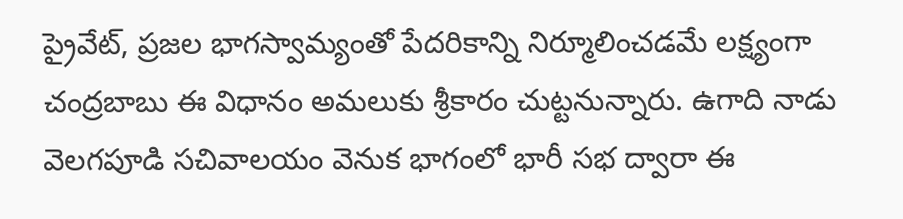ప్రైవేట్, ప్రజల భాగస్వామ్యంతో పేదరికాన్ని నిర్మూలించడమే లక్ష్యంగా చంద్రబాబు ఈ విధానం అమలుకు శ్రీకారం చుట్టనున్నారు. ఉగాది నాడు వెలగపూడి సచివాలయం వెనుక భాగంలో భారీ సభ ద్వారా ఈ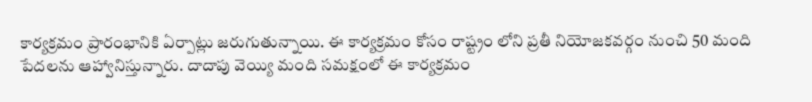కార్యక్రమం ప్రారంభానికి ఏర్పాట్లు జరుగుతున్నాయి. ఈ కార్యక్రమం కోసం రాష్ట్రం లోని ప్రతీ నియోజకవర్గం నుంచి 50 మంది పేదలను ఆహ్వానిస్తున్నారు. దాదాపు వెయ్యి మంది సమక్షంలో ఈ కార్యక్రమం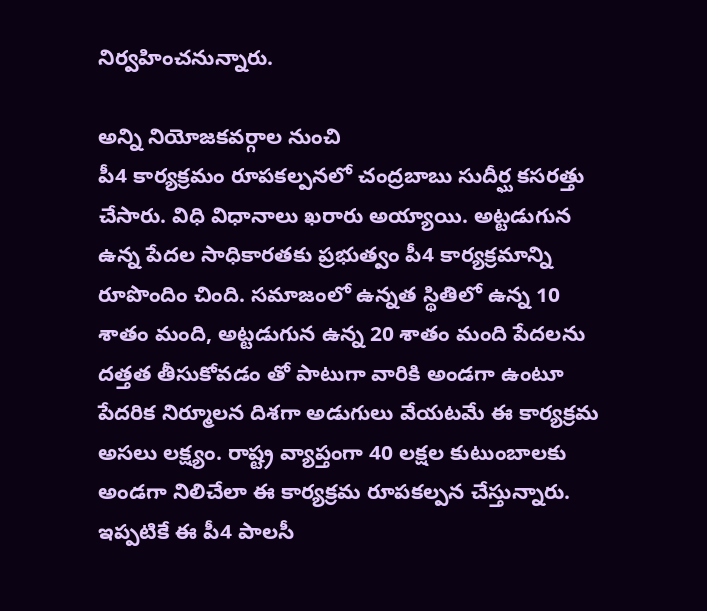నిర్వహించనున్నారు.

అన్ని నియోజకవర్గాల నుంచి
పీ4 కార్యక్రమం రూపకల్పనలో చంద్రబాబు సుదీర్ఘ కసరత్తు చేసారు. విధి విధానాలు ఖరారు అయ్యాయి. అట్టడుగున ఉన్న పేదల సాధికారతకు ప్రభుత్వం పీ4 కార్యక్రమాన్ని రూపొందిం చింది. సమాజంలో ఉన్నత స్థితిలో ఉన్న 10 శాతం మంది, అట్టడుగున ఉన్న 20 శాతం మంది పేదలను దత్తత తీసుకోవడం తో పాటుగా వారికి అండగా ఉంటూ పేదరిక నిర్మూలన దిశగా అడుగులు వేయటమే ఈ కార్యక్రమ అసలు లక్ష్యం. రాష్ట్ర వ్యాప్తంగా 40 లక్షల కుటుంబాలకు అండగా నిలిచేలా ఈ కార్యక్రమ రూపకల్పన చేస్తున్నారు. ఇప్పటికే ఈ పీ4 పాలసీ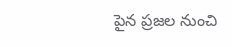పైన ప్రజల నుంచి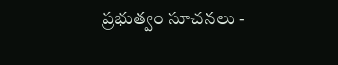ప్రభుత్వం సూచనలు -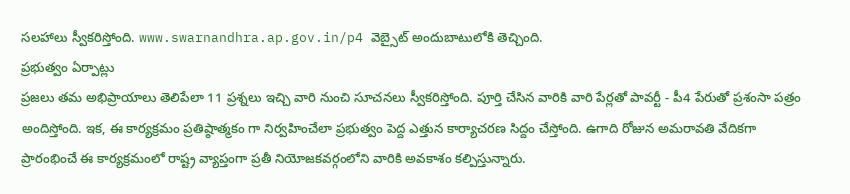సలహాలు స్వీకరిస్తోంది. www.swarnandhra.ap.gov.in/p4 వెబ్సైట్ అందుబాటులోకి తెచ్చింది.
ప్రభుత్వం ఏర్పాట్లు
ప్రజలు తమ అభిప్రాయాలు తెలిపేలా 11 ప్రశ్నలు ఇచ్చి వారి నుంచి సూచనలు స్వీకరిస్తోంది. పూర్తి చేసిన వారికి వారి పేర్లతో పావర్టీ - పీ4 పేరుతో ప్రశంసా పత్రం అందిస్తోంది. ఇక, ఈ కార్యక్రమం ప్రతిష్ఠాత్మకం గా నిర్వహించేలా ప్రభుత్వం పెద్ద ఎత్తున కార్యాచరణ సిద్దం చేస్తోంది. ఉగాది రోజున అమరావతి వేదికగా ప్రారంభించే ఈ కార్యక్రమంలో రాష్ట్ర వ్యాప్తంగా ప్రతీ నియోజకవర్గంలోని వారికి అవకాశం కల్పిస్తున్నారు.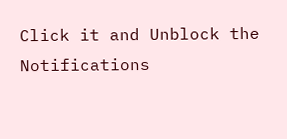Click it and Unblock the Notifications